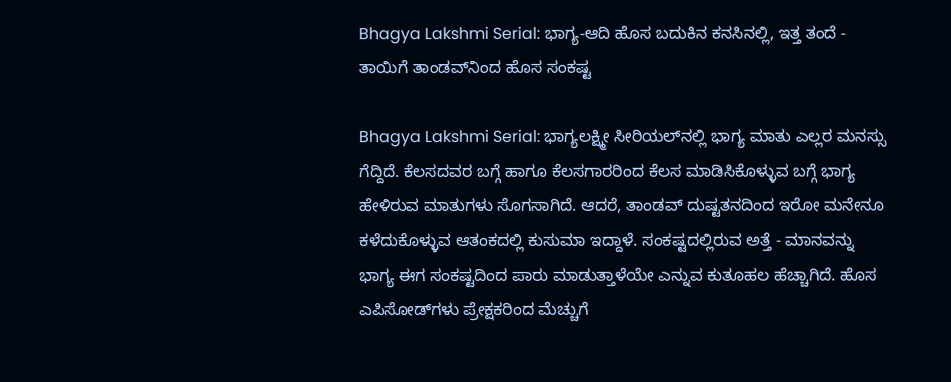Bhagya Lakshmi Serial: ಭಾಗ್ಯ-ಆದಿ ಹೊಸ ಬದುಕಿನ ಕನಸಿನಲ್ಲಿ, ಇತ್ತ ತಂದೆ - ತಾಯಿಗೆ ತಾಂಡವ್‌ನಿಂದ ಹೊಸ ಸಂಕಷ್ಟ

Bhagya Lakshmi Serial: ಭಾಗ್ಯಲಕ್ಷ್ಮೀ ಸೀರಿಯಲ್‌ನಲ್ಲಿ ಭಾಗ್ಯ ಮಾತು ಎಲ್ಲರ ಮನಸ್ಸು ಗೆದ್ದಿದೆ. ಕೆಲಸದವರ ಬಗ್ಗೆ ಹಾಗೂ ಕೆಲಸಗಾರರಿಂದ ಕೆಲಸ ಮಾಡಿಸಿಕೊಳ್ಳುವ ಬಗ್ಗೆ ಭಾಗ್ಯ ಹೇಳಿರುವ ಮಾತುಗಳು ಸೊಗಸಾಗಿದೆ. ಆದರೆ, ತಾಂಡವ್ ದುಷ್ಟತನದಿಂದ ಇರೋ ಮನೇನೂ ಕಳೆದುಕೊಳ್ಳುವ ಆತಂಕದಲ್ಲಿ ಕುಸುಮಾ ಇದ್ದಾಳೆ. ಸಂಕಷ್ಟದಲ್ಲಿರುವ ಅತ್ತೆ - ಮಾನವನ್ನು ಭಾಗ್ಯ ಈಗ ಸಂಕಷ್ಟದಿಂದ ಪಾರು ಮಾಡುತ್ತಾಳೆಯೇ ಎನ್ನುವ ಕುತೂಹಲ ಹೆಚ್ಚಾಗಿದೆ. ಹೊಸ ಎಪಿಸೋಡ್‌ಗಳು ಪ್ರೇಕ್ಷಕರಿಂದ ಮೆಚ್ಚುಗೆ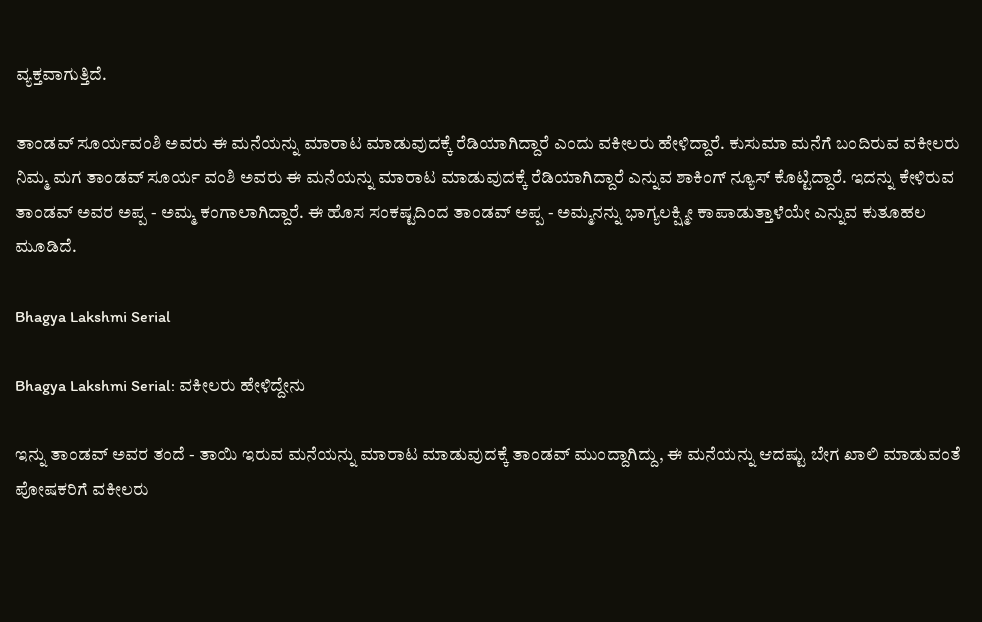ವ್ಯಕ್ತವಾಗುತ್ತಿದೆ.

ತಾಂಡವ್ ಸೂರ್ಯವಂಶಿ ಅವರು ಈ ಮನೆಯನ್ನು ಮಾರಾಟ ಮಾಡುವುದಕ್ಕೆ ರೆಡಿಯಾಗಿದ್ದಾರೆ ಎಂದು ವಕೀಲರು ಹೇಳಿದ್ದಾರೆ. ಕುಸುಮಾ ಮನೆಗೆ ಬಂದಿರುವ ವಕೀಲರು ನಿಮ್ಮ ಮಗ ತಾಂಡವ್ ಸೂರ್ಯ ವಂಶಿ ಅವರು ಈ ಮನೆಯನ್ನು ಮಾರಾಟ ಮಾಡುವುದಕ್ಕೆ ರೆಡಿಯಾಗಿದ್ದಾರೆ ಎನ್ನುವ ಶಾಕಿಂಗ್ ನ್ಯೂಸ್ ಕೊಟ್ಟಿದ್ದಾರೆ. ಇದನ್ನು ಕೇಳಿರುವ ತಾಂಡವ್ ಅವರ ಅಪ್ಪ - ಅಮ್ಮ ಕಂಗಾಲಾಗಿದ್ದಾರೆ. ಈ ಹೊಸ ಸಂಕಷ್ಟದಿಂದ ತಾಂಡವ್ ಅಪ್ಪ - ಅಮ್ಮನನ್ನು ಭಾಗ್ಯಲಕ್ಷ್ಮೀ ಕಾಪಾಡುತ್ತಾಳೆಯೇ ಎನ್ನುವ ಕುತೂಹಲ ಮೂಡಿದೆ.

Bhagya Lakshmi Serial

Bhagya Lakshmi Serial: ವಕೀಲರು ಹೇಳಿದ್ದೇನು

ಇನ್ನು ತಾಂಡವ್ ಅವರ ತಂದೆ - ತಾಯಿ ಇರುವ ಮನೆಯನ್ನು ಮಾರಾಟ ಮಾಡುವುದಕ್ಕೆ ತಾಂಡವ್ ಮುಂದ್ದಾಗಿದ್ದು, ಈ ಮನೆಯನ್ನು ಆದಷ್ಟು ಬೇಗ ಖಾಲಿ ಮಾಡುವಂತೆ ಪೋಷಕರಿಗೆ ವಕೀಲರು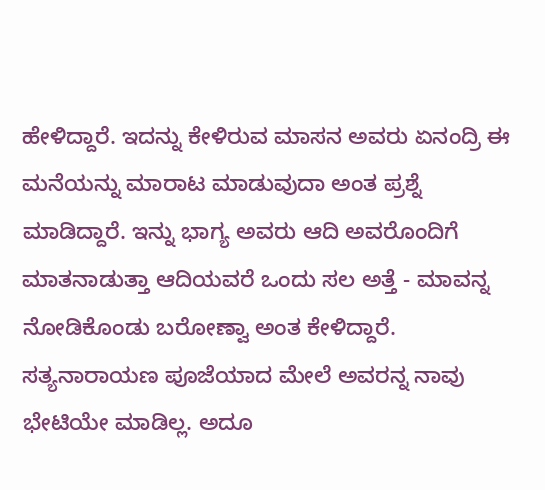ಹೇಳಿದ್ದಾರೆ. ಇದನ್ನು ಕೇಳಿರುವ ಮಾಸನ ಅವರು ಏನಂದ್ರಿ ಈ ಮನೆಯನ್ನು ಮಾರಾಟ ಮಾಡುವುದಾ ಅಂತ ಪ್ರಶ್ನೆ ಮಾಡಿದ್ದಾರೆ. ಇನ್ನು ಭಾಗ್ಯ ಅವರು ಆದಿ ಅವರೊಂದಿಗೆ ಮಾತನಾಡುತ್ತಾ ಆದಿಯವರೆ ಒಂದು ಸಲ ಅತ್ತೆ - ಮಾವನ್ನ ನೋಡಿಕೊಂಡು ಬರೋಣ್ವಾ ಅಂತ ಕೇಳಿದ್ದಾರೆ. ಸತ್ಯನಾರಾಯಣ ಪೂಜೆಯಾದ ಮೇಲೆ ಅವರನ್ನ ನಾವು ಭೇಟಿಯೇ ಮಾಡಿಲ್ಲ. ಅದೂ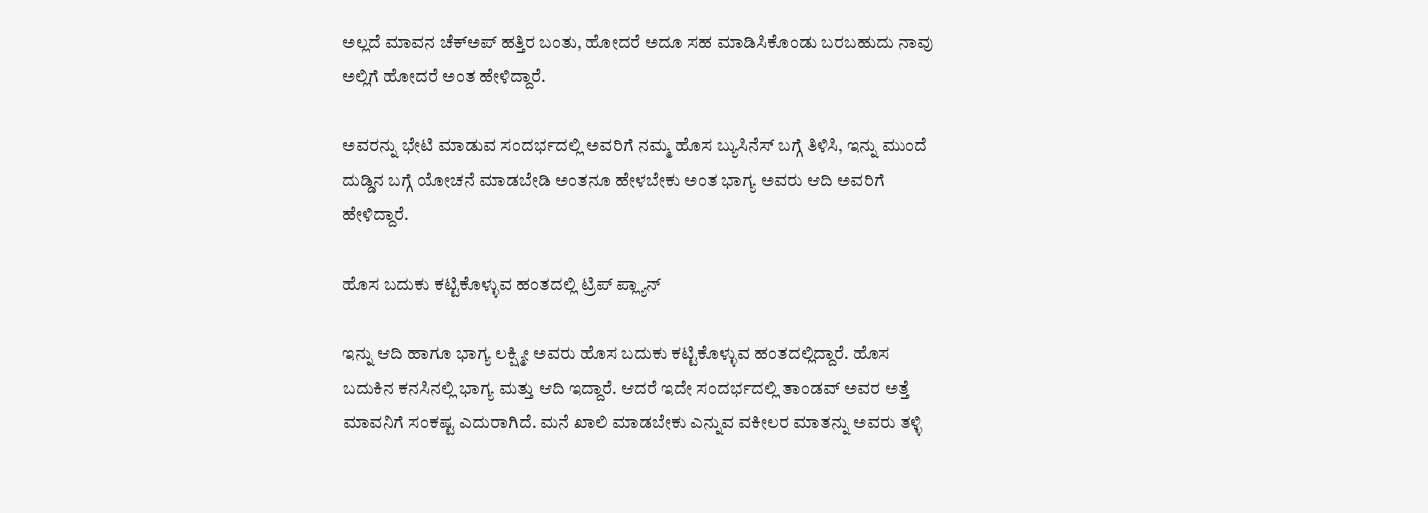ಅಲ್ಲದೆ ಮಾವನ ಚೆಕ್‌ಅಪ್‌ ಹತ್ತಿರ ಬಂತು, ಹೋದರೆ ಅದೂ ಸಹ ಮಾಡಿಸಿಕೊಂಡು ಬರಬಹುದು ನಾವು ಅಲ್ಲಿಗೆ ಹೋದರೆ ಅಂತ ಹೇಳಿದ್ದಾರೆ.

ಅವರನ್ನು ಭೇಟಿ ಮಾಡುವ ಸಂದರ್ಭದಲ್ಲಿ ಅವರಿಗೆ ನಮ್ಮ ಹೊಸ ಬ್ಯುಸಿನೆಸ್ ಬಗ್ಗೆ ತಿಳಿಸಿ, ಇನ್ನು ಮುಂದೆ ದುಡ್ಡಿನ ಬಗ್ಗೆ ಯೋಚನೆ ಮಾಡಬೇಡಿ ಅಂತನೂ ಹೇಳಬೇಕು ಅಂತ ಭಾಗ್ಯ ಅವರು ಆದಿ ಅವರಿಗೆ ಹೇಳಿದ್ದಾರೆ.

ಹೊಸ ಬದುಕು ಕಟ್ಟಿಕೊಳ್ಳುವ ಹಂತದಲ್ಲಿ ಟ್ರಿಪ್ ಪ್ಲ್ಯಾನ್

ಇನ್ನು ಆದಿ ಹಾಗೂ ಭಾಗ್ಯ ಲಕ್ಷ್ಮೀ ಅವರು ಹೊಸ ಬದುಕು ಕಟ್ಟಿಕೊಳ್ಳುವ ಹಂತದಲ್ಲಿದ್ದಾರೆ. ಹೊಸ ಬದುಕಿನ ಕನಸಿನಲ್ಲಿ ಭಾಗ್ಯ ಮತ್ತು ಆದಿ ಇದ್ದಾರೆ. ಆದರೆ ಇದೇ ಸಂದರ್ಭದಲ್ಲಿ ತಾಂಡವ್ ಅವರ ಅತ್ತೆ ಮಾವನಿಗೆ ಸಂಕಷ್ಟ ಎದುರಾಗಿದೆ. ಮನೆ ಖಾಲಿ ಮಾಡಬೇಕು ಎನ್ನುವ ವಕೀಲರ ಮಾತನ್ನು ಅವರು ತಳ್ಳಿ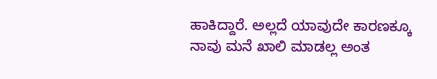ಹಾಕಿದ್ದಾರೆ. ಅಲ್ಲದೆ ಯಾವುದೇ ಕಾರಣಕ್ಕೂ ನಾವು ಮನೆ ಖಾಲಿ ಮಾಡಲ್ಲ ಅಂತ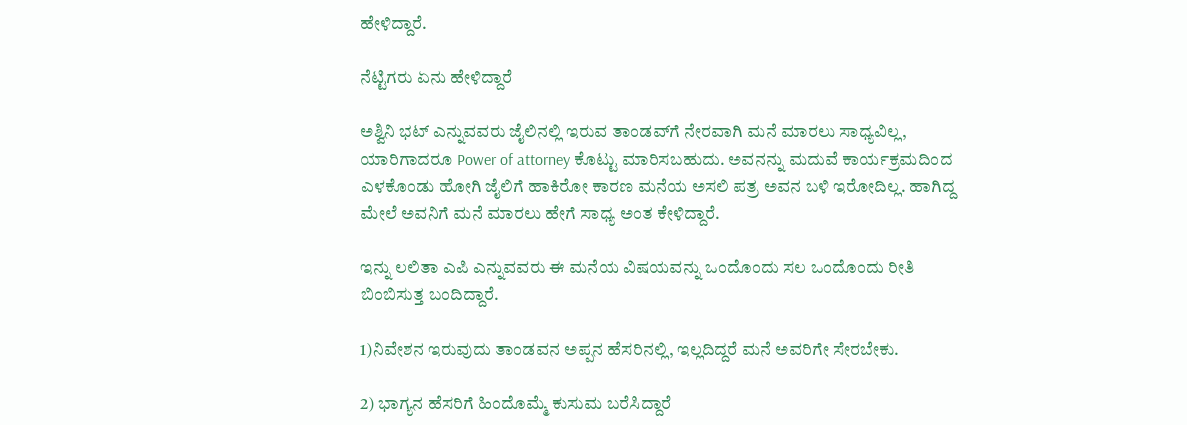ಹೇಳಿದ್ದಾರೆ.

ನೆಟ್ಟಿಗರು ಏನು ಹೇಳಿದ್ದಾರೆ

ಅಶ್ವಿನಿ ಭಟ್ ಎನ್ನುವವರು ಜೈಲಿನಲ್ಲಿ ಇರುವ ತಾಂಡವ್‌ಗೆ ನೇರವಾಗಿ ಮನೆ ಮಾರಲು ಸಾಧ್ಯವಿಲ್ಲ, ಯಾರಿಗಾದರೂ Power of attorney ಕೊಟ್ಟು ಮಾರಿಸಬಹುದು. ಅವನನ್ನು ಮದುವೆ ಕಾರ್ಯಕ್ರಮದಿಂದ ಎಳಕೊಂಡು ಹೋಗಿ ಜೈಲಿಗೆ ಹಾಕಿರೋ ಕಾರಣ ಮನೆಯ ಅಸಲಿ ಪತ್ರ ಅವನ ಬಳಿ ಇರೋದಿಲ್ಲ. ಹಾಗಿದ್ದ ಮೇಲೆ ಅವನಿಗೆ ಮನೆ ಮಾರಲು ಹೇಗೆ ಸಾಧ್ಯ ಅಂತ ಕೇಳಿದ್ದಾರೆ.

ಇನ್ನು ಲಲಿತಾ ಎಪಿ ಎನ್ನುವವರು ಈ ಮನೆಯ ವಿಷಯವನ್ನು ಒಂದೊಂದು ಸಲ ಒಂದೊಂದು ರೀತಿ ಬಿಂಬಿಸುತ್ತ ಬಂದಿದ್ದಾರೆ.

1)ನಿವೇಶನ ಇರುವುದು ತಾಂಡವನ ಅಪ್ಪನ ಹೆಸರಿನಲ್ಲಿ, ಇಲ್ಲದಿದ್ದರೆ ಮನೆ ಅವರಿಗೇ ಸೇರಬೇಕು.

2) ಭಾಗ್ಯನ ಹೆಸರಿಗೆ ಹಿಂದೊಮ್ಮೆ ಕುಸುಮ ಬರೆಸಿದ್ದಾರೆ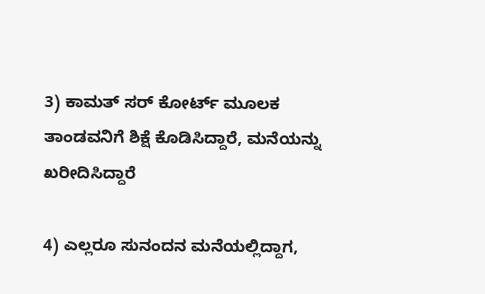3) ಕಾಮತ್ ಸರ್ ಕೋರ್ಟ್ ಮೂಲಕ ತಾಂಡವನಿಗೆ ಶಿಕ್ಷೆ ಕೊಡಿಸಿದ್ದಾರೆ, ಮನೆಯನ್ನು ಖರೀದಿಸಿದ್ದಾರೆ

4) ಎಲ್ಲರೂ ಸುನಂದನ ಮನೆಯಲ್ಲಿದ್ದಾಗ,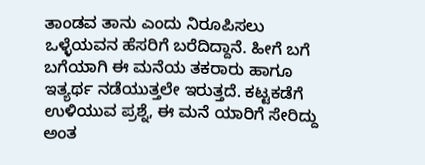ತಾಂಡವ ತಾನು ಎಂದು ನಿರೂಪಿಸಲು ಒಳ್ಳೆಯವನ ಹೆಸರಿಗೆ ಬರೆದಿದ್ದಾನೆ. ಹೀಗೆ ಬಗೆ ಬಗೆಯಾಗಿ ಈ ಮನೆಯ ತಕರಾರು ಹಾಗೂ ಇತ್ಯರ್ಥ ನಡೆಯುತ್ತಲೇ ಇರುತ್ತದೆ. ಕಟ್ಟಕಡೆಗೆ ಉಳಿಯುವ ಪ್ರಶ್ನೆ, ಈ ಮನೆ ಯಾರಿಗೆ ಸೇರಿದ್ದು ಅಂತ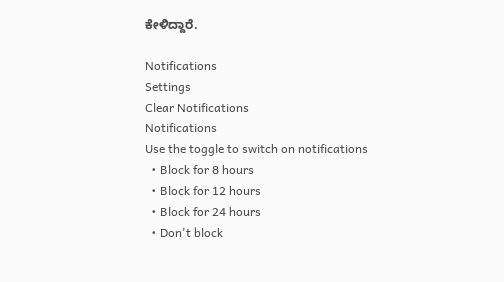ಕೇಳಿದ್ದಾರೆ.

Notifications
Settings
Clear Notifications
Notifications
Use the toggle to switch on notifications
  • Block for 8 hours
  • Block for 12 hours
  • Block for 24 hours
  • Don't block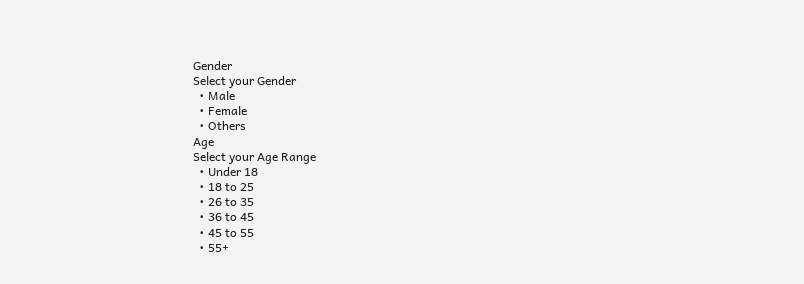Gender
Select your Gender
  • Male
  • Female
  • Others
Age
Select your Age Range
  • Under 18
  • 18 to 25
  • 26 to 35
  • 36 to 45
  • 45 to 55
  • 55+